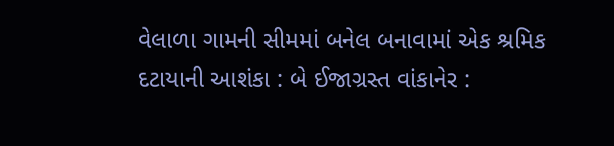વેલાળા ગામની સીમમાં બનેલ બનાવામાં એક શ્રમિક દટાયાની આશંકા : બે ઈજાગ્રસ્ત વાંકાનેર :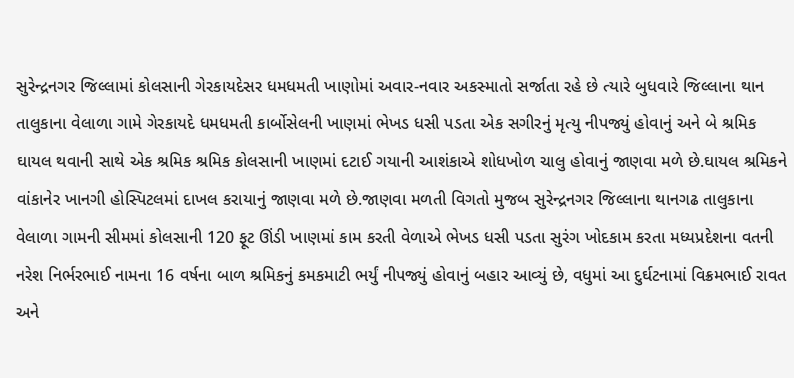સુરેન્દ્રનગર જિલ્લામાં કોલસાની ગેરકાયદેસર ધમધમતી ખાણોમાં અવાર-નવાર અકસ્માતો સર્જાતા રહે છે ત્યારે બુધવારે જિલ્લાના થાન તાલુકાના વેલાળા ગામે ગેરકાયદે ધમધમતી કાર્બોસેલની ખાણમાં ભેખડ ધસી પડતા એક સગીરનું મૃત્યુ નીપજ્યું હોવાનું અને બે શ્રમિક ઘાયલ થવાની સાથે એક શ્રમિક શ્રમિક કોલસાની ખાણમાં દટાઈ ગયાની આશંકાએ શોધખોળ ચાલુ હોવાનું જાણવા મળે છે.ઘાયલ શ્રમિકને વાંકાનેર ખાનગી હોસ્પિટલમાં દાખલ કરાયાનું જાણવા મળે છે.જાણવા મળતી વિગતો મુજબ સુરેન્દ્રનગર જિલ્લાના થાનગઢ તાલુકાના વેલાળા ગામની સીમમાં કોલસાની 120 ફૂટ ઊંડી ખાણમાં કામ કરતી વેળાએ ભેખડ ધસી પડતા સુરંગ ખોદકામ કરતા મધ્યપ્રદેશના વતની નરેશ નિર્ભરભાઈ નામના 16 વર્ષના બાળ શ્રમિકનું કમકમાટી ભર્યું નીપજ્યું હોવાનું બહાર આવ્યું છે, વધુમાં આ દુર્ઘટનામાં વિક્રમભાઈ રાવત અને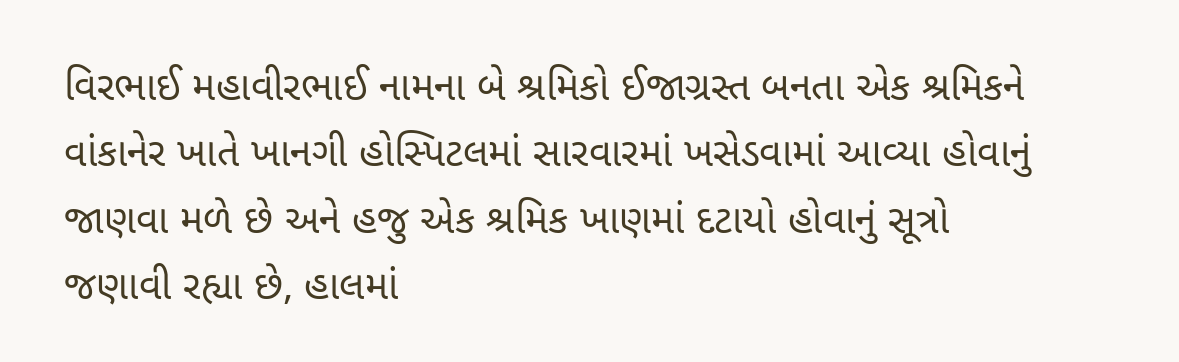વિરભાઈ મહાવીરભાઈ નામના બે શ્રમિકો ઈજાગ્રસ્ત બનતા એક શ્રમિકને વાંકાનેર ખાતે ખાનગી હોસ્પિટલમાં સારવારમાં ખસેડવામાં આવ્યા હોવાનું જાણવા મળે છે અને હજુ એક શ્રમિક ખાણમાં દટાયો હોવાનું સૂત્રો જણાવી રહ્યા છે, હાલમાં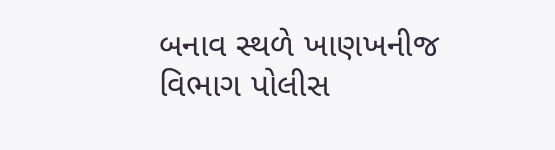બનાવ સ્થળે ખાણખનીજ વિભાગ પોલીસ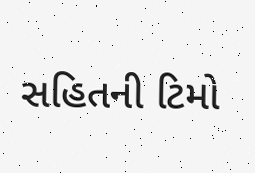સહિતની ટિમો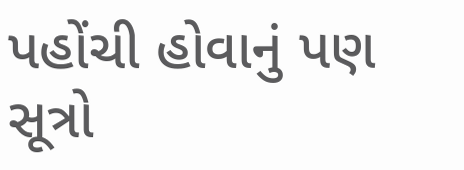પહોંચી હોવાનું પણ સૂત્રો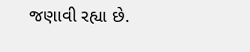જણાવી રહ્યા છે.